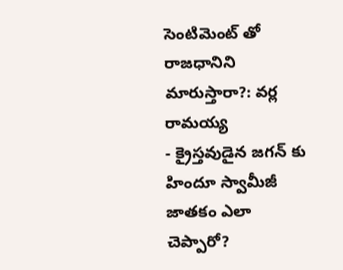సెంటిమెంట్ తో రాజధానిని మారుస్తారా?: వర్ల రామయ్య
- క్రైస్తవుడైన జగన్ కు హిందూ స్వామీజీ జాతకం ఎలా చెప్పారో?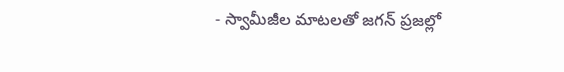- స్వామీజీల మాటలతో జగన్ ప్రజల్లో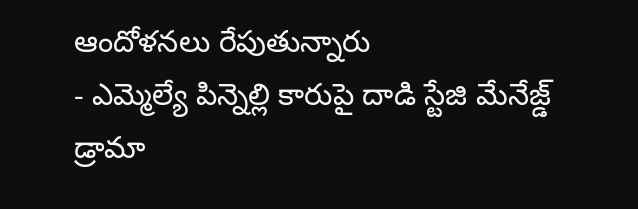ఆందోళనలు రేపుతున్నారు
- ఎమ్మెల్యే పిన్నెల్లి కారుపై దాడి స్టేజి మేనేజ్డ్ డ్రామా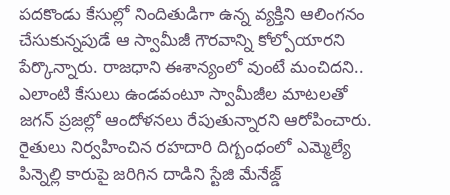పదకొండు కేసుల్లో నిందితుడిగా ఉన్న వ్యక్తిని ఆలింగనం చేసుకున్నపుడే ఆ స్వామీజీ గౌరవాన్ని కోల్పోయారని పేర్కొన్నారు. రాజధాని ఈశాన్యంలో వుంటే మంచిదని.. ఎలాంటి కేసులు ఉండవంటూ స్వామీజీల మాటలతో జగన్ ప్రజల్లో ఆందోళనలు రేపుతున్నారని ఆరోపించారు. రైతులు నిర్వహించిన రహదారి దిగ్బంధంలో ఎమ్మెల్యే పిన్నెల్లి కారుపై జరిగిన దాడిని స్టేజి మేనేజ్డ్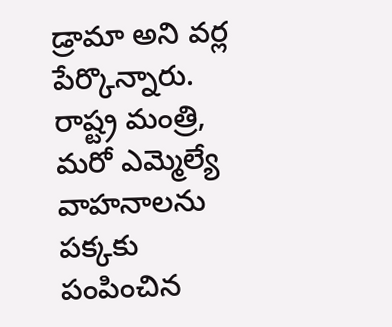డ్రామా అని వర్ల పేర్కొన్నారు. రాష్ట్ర మంత్రి, మరో ఎమ్మెల్యే వాహనాలను పక్కకు పంపించిన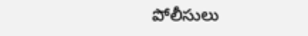పోలీసులు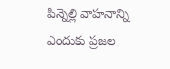పిన్నెల్లి వాహనాన్ని ఎందుకు ప్రజల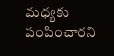మధ్యకు పంపించారని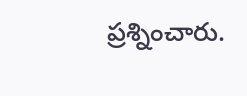ప్రశ్నించారు.